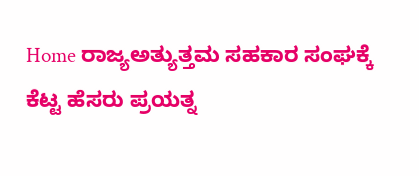Home ರಾಜ್ಯಅತ್ಯುತ್ತಮ ಸಹಕಾರ ಸಂಘಕ್ಕೆ ಕೆಟ್ಟ ಹೆಸರು ಪ್ರಯತ್ನ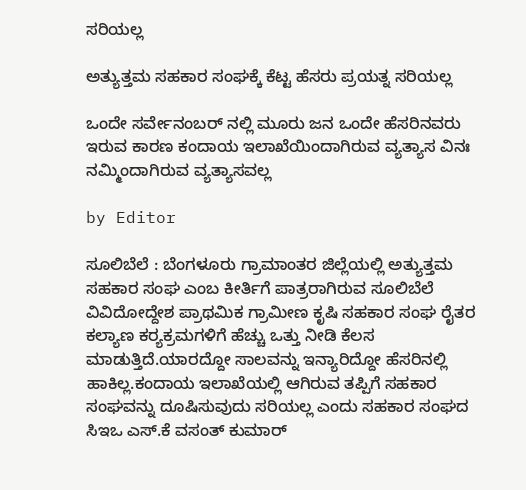ಸರಿಯಲ್ಲ

ಅತ್ಯುತ್ತಮ ಸಹಕಾರ ಸಂಘಕ್ಕೆ ಕೆಟ್ಟ ಹೆಸರು ಪ್ರಯತ್ನ ಸರಿಯಲ್ಲ

ಒಂದೇ ಸರ್ವೇನಂಬರ್ ನಲ್ಲಿ ಮೂರು ಜನ ಒಂದೇ ಹೆಸರಿನವರು ಇರುವ ಕಾರಣ ಕಂದಾಯ ಇಲಾಖೆಯಿಂದಾಗಿರುವ ವ್ಯತ್ಯಾಸ ವಿನಃ ನಮ್ಮಿಂದಾಗಿರುವ ವ್ಯತ್ಯಾಸವಲ್ಲ

by Editor

ಸೂಲಿಬೆಲೆ : ಬೆಂಗಳೂರು ಗ್ರಾಮಾಂತರ ಜಿಲ್ಲೆಯಲ್ಲಿ ಅತ್ಯುತ್ತಮ ಸಹಕಾರ ಸಂಘ ಎಂಬ ಕೀರ್ತಿಗೆ ಪಾತ್ರರಾಗಿರುವ ಸೂಲಿಬೆಲೆ ವಿವಿದೋದ್ದೇಶ ಪ್ರಾಥಮಿಕ ಗ್ರಾಮೀಣ ಕೃಷಿ ಸಹಕಾರ ಸಂಘ ರೈತರ ಕಲ್ಯಾಣ ಕರ‍್ಯಕ್ರಮಗಳಿಗೆ ಹೆಚ್ಚು ಒತ್ತು ನೀಡಿ ಕೆಲಸ ಮಾಡುತ್ತಿದೆ.ಯಾರದ್ದೋ ಸಾಲವನ್ನು ಇನ್ಯಾರಿದ್ದೋ ಹೆಸರಿನಲ್ಲಿ ಹಾಕಿಲ್ಲ.ಕಂದಾಯ ಇಲಾಖೆಯಲ್ಲಿ ಆಗಿರುವ ತಪ್ಪಿಗೆ ಸಹಕಾರ ಸಂಘವನ್ನು ದೂಷಿಸುವುದು ಸರಿಯಲ್ಲ ಎಂದು ಸಹಕಾರ ಸಂಘದ ಸಿಇಒ ಎಸ್.ಕೆ ವಸಂತ್ ಕುಮಾರ್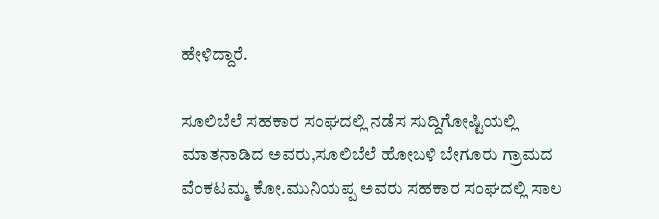ಹೇಳಿದ್ದಾರೆ.

ಸೂಲಿಬೆಲೆ ಸಹಕಾರ ಸಂಘದಲ್ಲಿ ನಡೆಸ ಸುದ್ದಿಗೋಷ್ಟಿಯಲ್ಲಿ ಮಾತನಾಡಿದ ಅವರು,ಸೂಲಿಬೆಲೆ ಹೋಬಳಿ ಬೇಗೂರು ಗ್ರಾಮದ ವೆಂಕಟಮ್ಮ ಕೋ.ಮುನಿಯಪ್ಪ ಅವರು ಸಹಕಾರ ಸಂಘದಲ್ಲಿ ಸಾಲ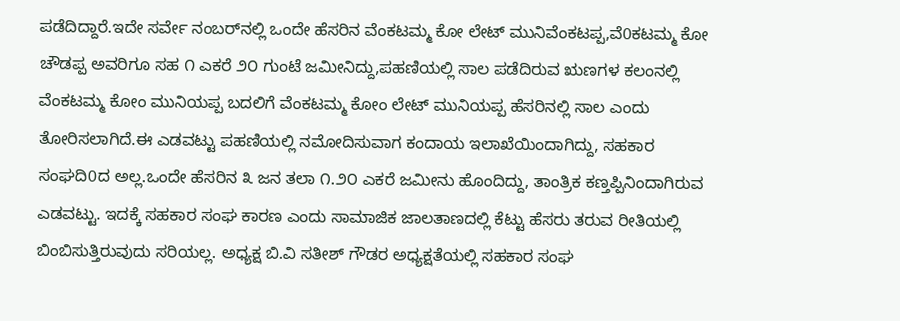ಪಡೆದಿದ್ದಾರೆ.ಇದೇ ಸರ್ವೇ ನಂಬರ್‌ನಲ್ಲಿ ಒಂದೇ ಹೆಸರಿನ ವೆಂಕಟಮ್ಮ ಕೋ ಲೇಟ್ ಮುನಿವೆಂಕಟಪ್ಪ,ವೆ0ಕಟಮ್ಮ ಕೋ ಚೌಡಪ್ಪ ಅವರಿಗೂ ಸಹ ೧ ಎಕರೆ ೨೦ ಗುಂಟೆ ಜಮೀನಿದ್ದು,ಪಹಣಿಯಲ್ಲಿ ಸಾಲ ಪಡೆದಿರುವ ಋಣಗಳ ಕಲಂನಲ್ಲಿ ವೆಂಕಟಮ್ಮ ಕೋಂ ಮುನಿಯಪ್ಪ ಬದಲಿಗೆ ವೆಂಕಟಮ್ಮ ಕೋಂ ಲೇಟ್ ಮುನಿಯಪ್ಪ ಹೆಸರಿನಲ್ಲಿ ಸಾಲ ಎಂದು ತೋರಿಸಲಾಗಿದೆ.ಈ ಎಡವಟ್ಟು ಪಹಣಿಯಲ್ಲಿ ನಮೋದಿಸುವಾಗ ಕಂದಾಯ ಇಲಾಖೆಯಿಂದಾಗಿದ್ದು, ಸಹಕಾರ ಸಂಘದಿ0ದ ಅಲ್ಲ.ಒಂದೇ ಹೆಸರಿನ ೩ ಜನ ತಲಾ ೧.೨೦ ಎಕರೆ ಜಮೀನು ಹೊಂದಿದ್ದು, ತಾಂತ್ರಿಕ ಕಣ್ತಪ್ಪಿನಿಂದಾಗಿರುವ ಎಡವಟ್ಟು. ಇದಕ್ಕೆ ಸಹಕಾರ ಸಂಘ ಕಾರಣ ಎಂದು ಸಾಮಾಜಿಕ ಜಾಲತಾಣದಲ್ಲಿ ಕೆಟ್ಟು ಹೆಸರು ತರುವ ರೀತಿಯಲ್ಲಿ ಬಿಂಬಿಸುತ್ತಿರುವುದು ಸರಿಯಲ್ಲ. ಅಧ್ಯಕ್ಷ ಬಿ.ವಿ ಸತೀಶ್ ಗೌಡರ ಅಧ್ಯಕ್ಷತೆಯಲ್ಲಿ ಸಹಕಾರ ಸಂಘ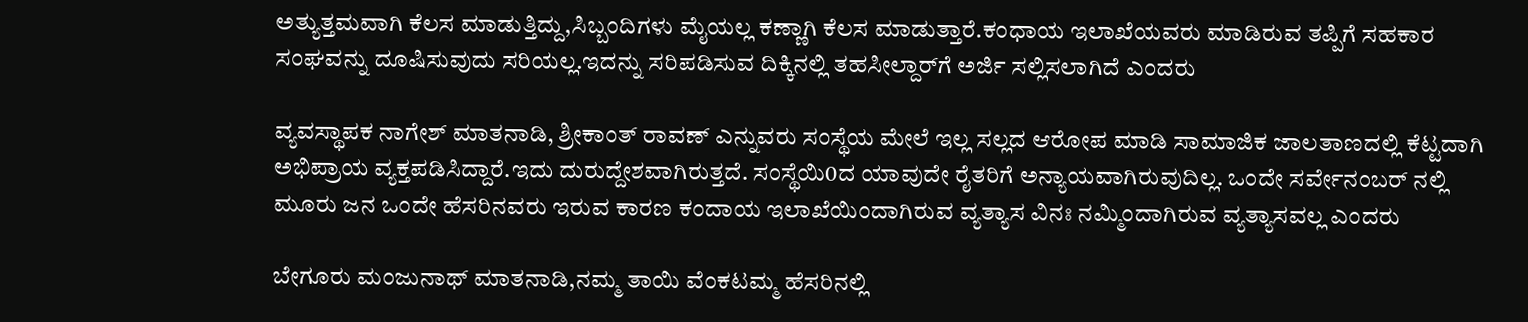ಅತ್ಯುತ್ತಮವಾಗಿ ಕೆಲಸ ಮಾಡುತ್ತಿದ್ದು,ಸಿಬ್ಬಂದಿಗಳು ಮೈಯಲ್ಲ ಕಣ್ಣಾಗಿ ಕೆಲಸ ಮಾಡುತ್ತಾರೆ.ಕಂಧಾಯ ಇಲಾಖೆಯವರು ಮಾಡಿರುವ ತಪ್ಪಿಗೆ ಸಹಕಾರ ಸಂಘವನ್ನು ದೂಷಿಸುವುದು ಸರಿಯಲ್ಲ.ಇದನ್ನು ಸರಿಪಡಿಸುವ ದಿಕ್ಕಿನಲ್ಲಿ ತಹಸೀಲ್ದಾರ್‌ಗೆ ಅರ್ಜಿ ಸಲ್ಲಿಸಲಾಗಿದೆ ಎಂದರು

ವ್ಯವಸ್ಥಾಪಕ ನಾಗೇಶ್ ಮಾತನಾಡಿ, ಶ್ರೀಕಾಂತ್ ರಾವಣ್ ಎನ್ನುವರು ಸಂಸ್ಥೆಯ ಮೇಲೆ ಇಲ್ಲ ಸಲ್ಲದ ಆರೋಪ ಮಾಡಿ ಸಾಮಾಜಿಕ ಜಾಲತಾಣದಲ್ಲಿ ಕೆಟ್ಟದಾಗಿ ಅಭಿಪ್ರಾಯ ವ್ಯಕ್ತಪಡಿಸಿದ್ದಾರೆ.ಇದು ದುರುದ್ದೇಶವಾಗಿರುತ್ತದೆ. ಸಂಸ್ಥೆಯಿ0ದ ಯಾವುದೇ ರೈತರಿಗೆ ಅನ್ಯಾಯವಾಗಿರುವುದಿಲ್ಲ. ಒಂದೇ ಸರ್ವೇನಂಬರ್ ನಲ್ಲಿ ಮೂರು ಜನ ಒಂದೇ ಹೆಸರಿನವರು ಇರುವ ಕಾರಣ ಕಂದಾಯ ಇಲಾಖೆಯಿಂದಾಗಿರುವ ವ್ಯತ್ಯಾಸ ವಿನಃ ನಮ್ಮಿಂದಾಗಿರುವ ವ್ಯತ್ಯಾಸವಲ್ಲ ಎಂದರು

ಬೇಗೂರು ಮಂಜುನಾಥ್ ಮಾತನಾಡಿ,ನಮ್ಮ ತಾಯಿ ವೆಂಕಟಮ್ಮ ಹೆಸರಿನಲ್ಲಿ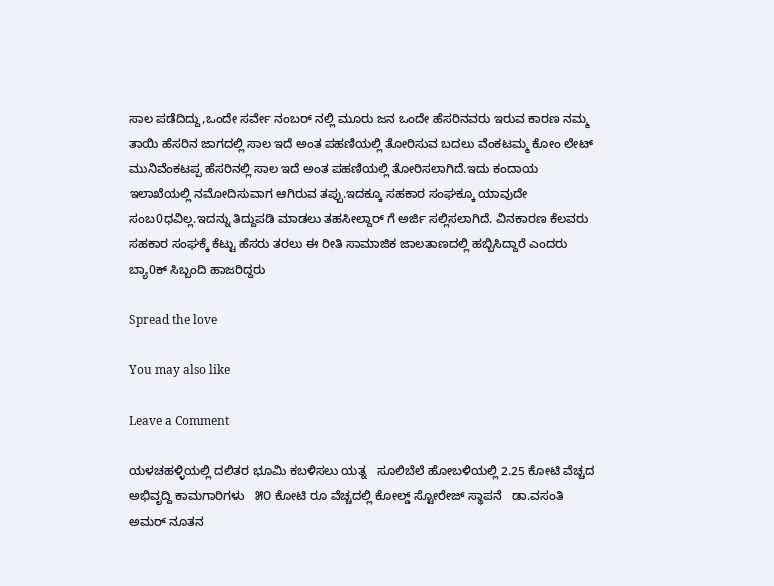ಸಾಲ ಪಡೆದಿದ್ದು,ಒಂದೇ ಸರ್ವೇ ನಂಬರ್ ನಲ್ಲಿ ಮೂರು ಜನ ಒಂದೇ ಹೆಸರಿನವರು ಇರುವ ಕಾರಣ ನಮ್ಮ ತಾಯಿ ಹೆಸರಿನ ಜಾಗದಲ್ಲಿ ಸಾಲ ಇದೆ ಅಂತ ಪಹಣಿಯಲ್ಲಿ ತೋರಿಸುವ ಬದಲು ವೆಂಕಟಮ್ಮ ಕೋಂ ಲೇಟ್ ಮುನಿವೆಂಕಟಪ್ಪ ಹೆಸರಿನಲ್ಲಿ ಸಾಲ ಇದೆ ಅಂತ ಪಹಣಿಯಲ್ಲಿ ತೋರಿಸಲಾಗಿದೆ.ಇದು ಕಂದಾಯ ಇಲಾಖೆಯಲ್ಲಿ ನಮೋದಿಸುವಾಗ ಆಗಿರುವ ತಪ್ಪು.ಇದಕ್ಕೂ ಸಹಕಾರ ಸಂಘಕ್ಕೂ ಯಾವುದೇ ಸಂಬ0ಧವಿಲ್ಲ.ಇದನ್ನು ತಿದ್ದುಪಡಿ ಮಾಡಲು ತಹಸೀಲ್ದಾರ್ ಗೆ ಅರ್ಜಿ ಸಲ್ಲಿಸಲಾಗಿದೆ. ವಿನಕಾರಣ ಕೆಲವರು ಸಹಕಾರ ಸಂಘಕ್ಕೆ ಕೆಟ್ಟು ಹೆಸರು ತರಲು ಈ ರೀತಿ ಸಾಮಾಜಿಕ ಜಾಲತಾಣದಲ್ಲಿ ಹಬ್ಬಿಸಿದ್ದಾರೆ ಎಂದರು
ಬ್ಯಾ0ಕ್ ಸಿಬ್ಬಂದಿ ಹಾಜರಿದ್ದರು

Spread the love

You may also like

Leave a Comment

ಯಳಚಹಳ್ಳಿಯಲ್ಲಿ ದಲಿತರ ಭೂಮಿ ಕಬಳಿಸಲು ಯತ್ನ   ಸೂಲಿಬೆಲೆ ಹೋಬಳಿಯಲ್ಲಿ 2.25 ಕೋಟಿ ವೆಚ್ಚದ ಅಭಿವೃದ್ದಿ ಕಾಮಗಾರಿಗಳು   ೫೦ ಕೋಟಿ ರೂ ವೆಚ್ಚದಲ್ಲಿ ಕೋಲ್ಡ್ ಸ್ಟೋರೇಜ್ ಸ್ಥಾಪನೆ   ಡಾ.ವಸಂತಿ ಅಮರ್ ನೂತನ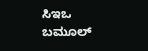ಸಿಇಒ   ಬಮೂಲ್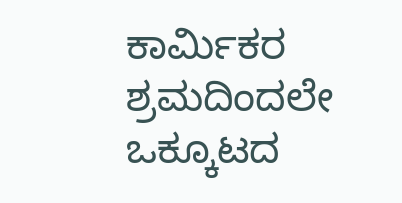ಕಾರ್ಮಿಕರ ಶ್ರಮದಿಂದಲೇ ಒಕ್ಕೂಟದ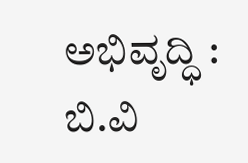ಅಭಿವೃದ್ಧಿ : ಬಿ.ವಿ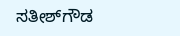ಸತೀಶ್‌ಗೌಡ